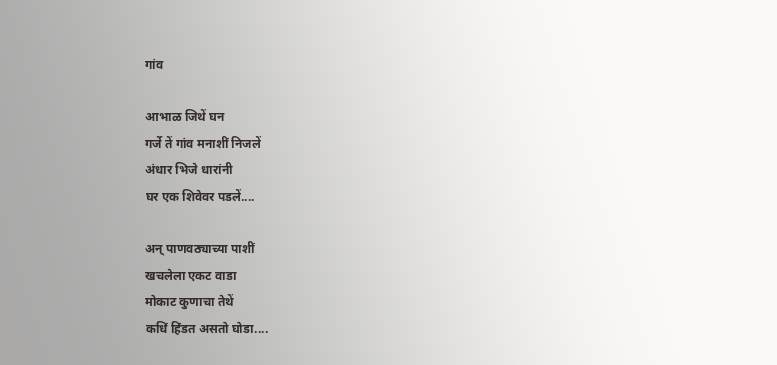गांव

आभाळ जिथें घन
गर्जे तें गांव मनाशीं निजलें
अंधार भिजे धारांनी
घर एक शिवेवर पडलें....

अन् पाणवठ्याच्या पाशीं
खचलेला एकट वाडा
मोकाट कुणाचा तेथें
कधिं हिंडत असतो घोडा....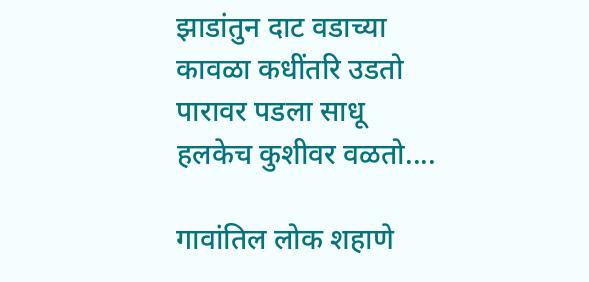झाडांतुन दाट वडाच्या
कावळा कधींतरि उडतो
पारावर पडला साधू
हलकेच कुशीवर वळतो....

गावांतिल लोक शहाणे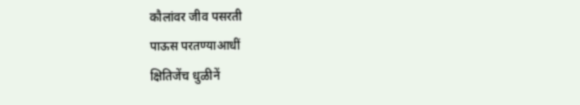कौलांवर जीव पसरती
पाऊस परतण्याआधीं
क्षितिजेंच धुळीनें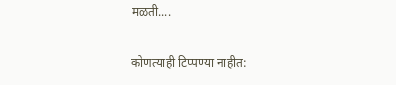मळती....

कोणत्याही टिप्पण्‍या नाहीत: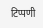टिप्पणी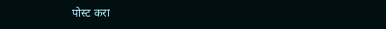पोस्ट करा